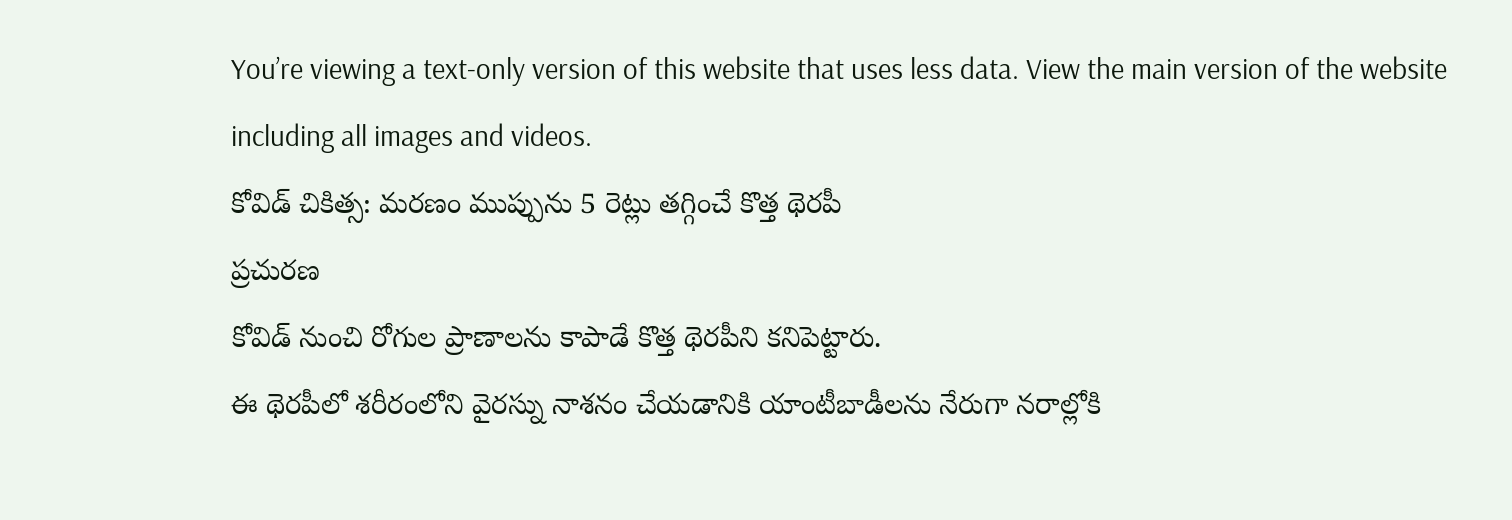You’re viewing a text-only version of this website that uses less data. View the main version of the website including all images and videos.
కోవిడ్ చికిత్స: మరణం ముప్పును 5 రెట్లు తగ్గించే కొత్త థెరపీ
ప్రచురణ
కోవిడ్ నుంచి రోగుల ప్రాణాలను కాపాడే కొత్త థెరపీని కనిపెట్టారు.
ఈ థెరపీలో శరీరంలోని వైరస్ను నాశనం చేయడానికి యాంటీబాడీలను నేరుగా నరాల్లోకి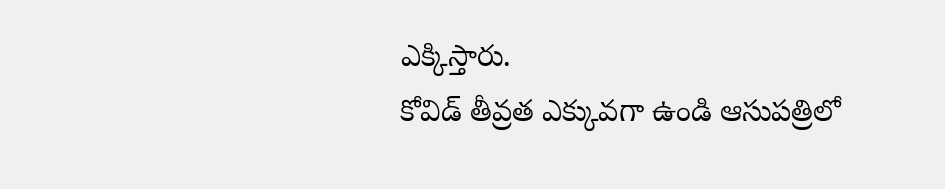ఎక్కిస్తారు.
కోవిడ్ తీవ్రత ఎక్కువగా ఉండి ఆసుపత్రిలో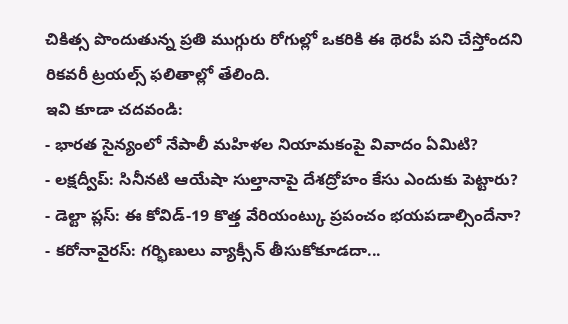చికిత్స పొందుతున్న ప్రతి ముగ్గురు రోగుల్లో ఒకరికి ఈ థెరపీ పని చేస్తోందని రికవరీ ట్రయల్స్ ఫలితాల్లో తేలింది.
ఇవి కూడా చదవండి:
- భారత సైన్యంలో నేపాలీ మహిళల నియామకంపై వివాదం ఏమిటి?
- లక్షద్వీప్: సినీనటి ఆయేషా సుల్తానాపై దేశద్రోహం కేసు ఎందుకు పెట్టారు?
- డెల్టా ప్లస్: ఈ కోవిడ్-19 కొత్త వేరియంట్కు ప్రపంచం భయపడాల్సిందేనా?
- కరోనావైరస్: గర్భిణులు వ్యాక్సీన్ తీసుకోకూడదా...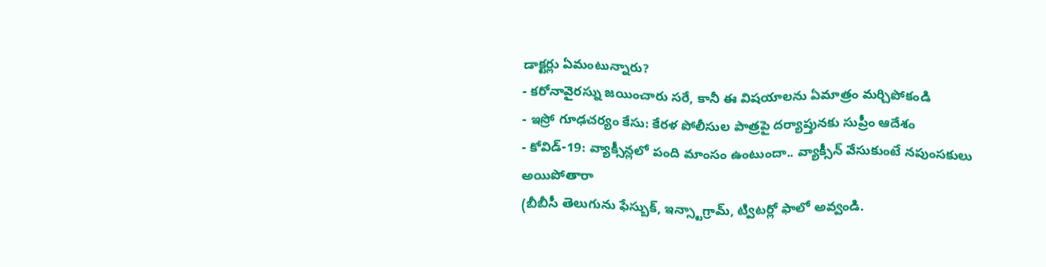డాక్టర్లు ఏమంటున్నారు?
- కరోనావైరస్ను జయించారు సరే, కానీ ఈ విషయాలను ఏమాత్రం మర్చిపోకండి
- ఇస్రో గూఢచర్యం కేసు: కేరళ పోలీసుల పాత్రపై దర్యాప్తునకు సుప్రీం ఆదేశం
- కోవిడ్-19: వ్యాక్సీన్లలో పంది మాంసం ఉంటుందా.. వ్యాక్సీన్ వేసుకుంటే నపుంసకులు అయిపోతారా
(బీబీసీ తెలుగును ఫేస్బుక్, ఇన్స్టాగ్రామ్, ట్విటర్లో ఫాలో అవ్వండి.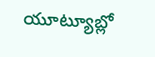యూట్యూబ్లో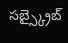సబ్స్క్రైబ్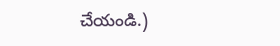చేయండి.)